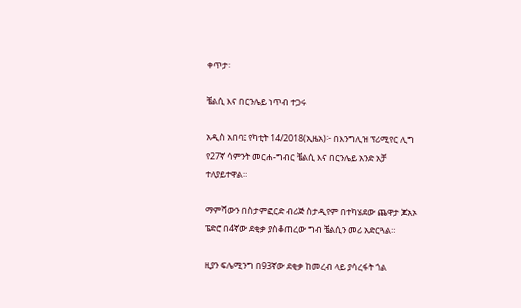ቀጥታ፡

ቼልሲ እና በርንሌይ ነጥብ ተጋሩ

አዲስ አበባ፤ የካቲት 14/2018(ኢዜአ)፦ በእንግሊዝ ፕሪሚየር ሊግ የ27ኛ ሳምንት መርሐ-ግብር ቼልሲ እና በርንሌይ አንድ አቻ ተለያይተዋል።

ማምሻውን በስታምፎርድ ብሪጅ ስታዲየም በተካሄደው ጨዋታ ጆአኦ ፔድሮ በ4ኛው ደቂቃ ያስቆጠረው ግብ ቼልሲን መሪ አድርጓል።

ዚያን ፍሌሚንግ በ93ኛው ደቂቃ ከመረብ ላይ ያሳረፋት ጎል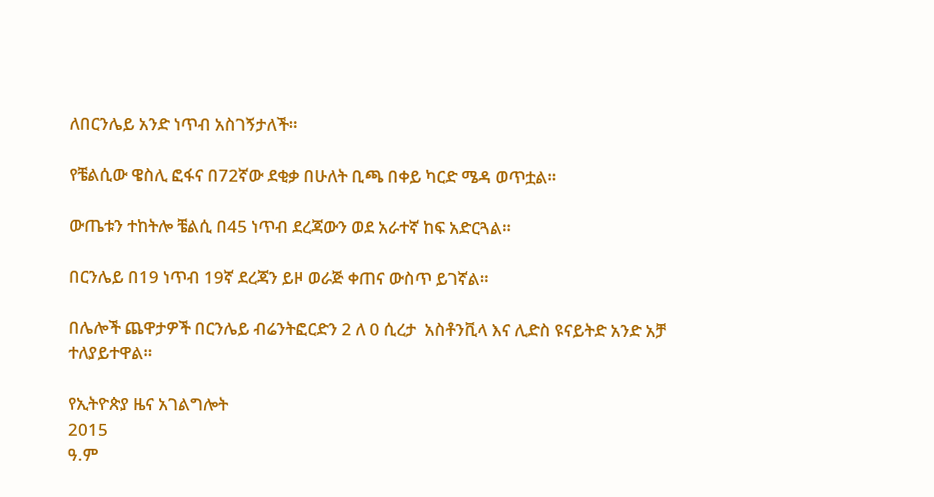ለበርንሌይ አንድ ነጥብ አስገኝታለች።

የቼልሲው ዌስሊ ፎፋና በ72ኛው ደቂቃ በሁለት ቢጫ በቀይ ካርድ ሜዳ ወጥቷል።

ውጤቱን ተከትሎ ቼልሲ በ45 ነጥብ ደረጃውን ወደ አራተኛ ከፍ አድርጓል።

በርንሌይ በ19 ነጥብ 19ኛ ደረጃን ይዞ ወራጅ ቀጠና ውስጥ ይገኛል።

በሌሎች ጨዋታዎች በርንሌይ ብሬንትፎርድን 2 ለ 0 ሲረታ  አስቶንቪላ እና ሊድስ ዩናይትድ አንድ አቻ ተለያይተዋል።

የኢትዮጵያ ዜና አገልግሎት
2015
ዓ.ም